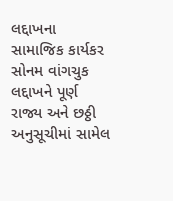લદ્દાખના સામાજિક કાર્યકર સોનમ વાંગચુક લદ્દાખને પૂર્ણ રાજ્ય અને છઠ્ઠી અનુસૂચીમાં સામેલ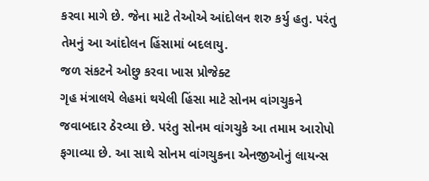કરવા માગે છે. જેના માટે તેઓએ આંદોલન શરુ કર્યુ હતુ. પરંતુ તેમનું આ આંદોલન હિંસામાં બદલાયુ.
જળ સંકટને ઓછુ કરવા ખાસ પ્રોજેક્ટ
ગૃહ મંત્રાલયે લેહમાં થયેલી હિંસા માટે સોનમ વાંગચુકને જવાબદાર ઠેરવ્યા છે. પરંતુ સોનમ વાંગચુકે આ તમામ આરોપો ફગાવ્યા છે. આ સાથે સોનમ વાંગચુકના એનજીઓનું લાયન્સ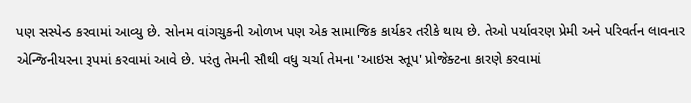પણ સસ્પેન્ડ કરવામાં આવ્યુ છે. સોનમ વાંગચુકની ઓળખ પણ એક સામાજિક કાર્યકર તરીકે થાય છે. તેઓ પર્યાવરણ પ્રેમી અને પરિવર્તન લાવનાર એન્જિનીયરના રૂપમાં કરવામાં આવે છે. પરંતુ તેમની સૌથી વધુ ચર્ચા તેમના 'આઇસ સ્તૂપ' પ્રોજેક્ટના કારણે કરવામાં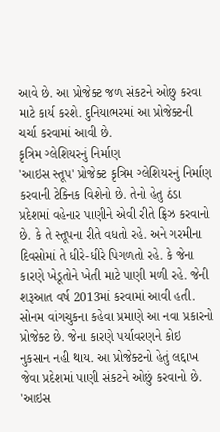આવે છે. આ પ્રોજેક્ટ જળ સંકટને ઓછુ કરવા માટે કાર્ય કરશે. દુનિયાભરમાં આ પ્રોજેક્ટની ચર્ચા કરવામાં આવી છે.
કૃત્રિમ ગ્લેશિયરનું નિર્માણ
'આઇસ સ્તૂપ' પ્રોજેક્ટ કૃત્રિમ ગ્લેશિયરનું નિર્માણ કરવાની ટેક્નિક વિશેનો છે. તેનો હેતુ ઠંડા પ્રદેશમાં વહેનાર પાણીને એવી રીતે ફ્રિઝ કરવાનો છે. કે તે સ્તૂપના રીતે વધતો રહે. અને ગરમીના દિવસોમાં તે ધીરે-ધીરે પિગળતો રહે. કે જેના કારણે ખેડૂતોને ખેતી માટે પાણી મળી રહે. જેની શરૂઆત વર્ષ 2013માં કરવામાં આવી હતી. સોનમ વાંગચુકના કહેવા પ્રમાણે આ નવા પ્રકારનો પ્રોજેક્ટ છે. જેના કારણે પર્યાવરણને કોઇ નુકસાન નહી થાય. આ પ્રોજેક્ટનો હેતું લદ્દાખ જેવા પ્રદેશમાં પાણી સંકટને ઓછું કરવાનો છે.
'આઇસ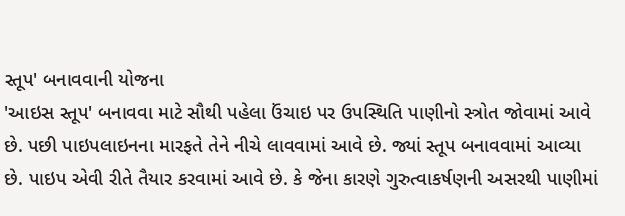સ્તૂપ' બનાવવાની યોજના
'આઇસ સ્તૂપ' બનાવવા માટે સૌથી પહેલા ઉંચાઇ પર ઉપસ્થિતિ પાણીનો સ્ત્રોત જોવામાં આવે છે. પછી પાઇપલાઇનના મારફતે તેને નીચે લાવવામાં આવે છે. જ્યાં સ્તૂપ બનાવવામાં આવ્યા છે. પાઇપ એવી રીતે તૈયાર કરવામાં આવે છે. કે જેના કારણે ગુરુત્વાકર્ષણની અસરથી પાણીમાં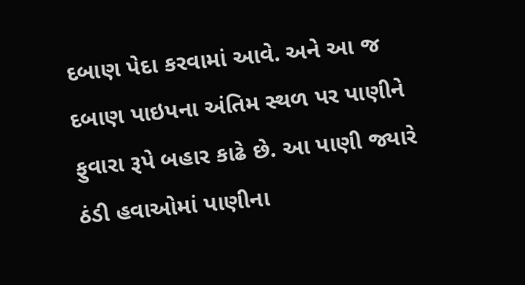દબાણ પેદા કરવામાં આવે. અને આ જ દબાણ પાઇપના અંતિમ સ્થળ પર પાણીને ફુવારા રૂપે બહાર કાઢે છે. આ પાણી જ્યારે ઠંડી હવાઓમાં પાણીના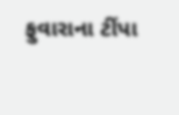ફુવારાના ટીંપા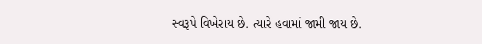સ્વરૂપે વિખેરાય છે. ત્યારે હવામાં જામી જાય છે.